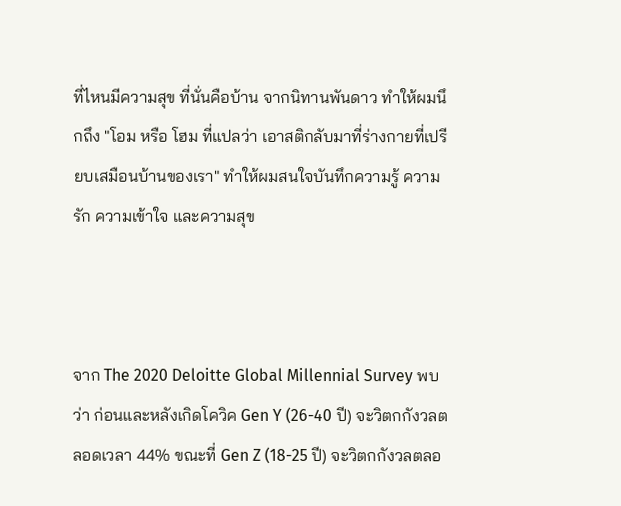ที่ไหนมีความสุข ที่นั่นคือบ้าน จากนิทานพันดาว ทำให้ผมนึกถึง "โอม หรือ โฮม ที่แปลว่า เอาสติกลับมาที่ร่างกายที่เปรียบเสมือนบ้านของเรา" ทำให้ผมสนใจบันทึกความรู้ ความรัก ความเข้าใจ และความสุข



จาก The 2020 Deloitte Global Millennial Survey พบว่า ก่อนและหลังเกิดโควิค Gen Y (26-40 ปี) จะวิตกกังวลตลอดเวลา 44% ขณะที่ Gen Z (18-25 ปี) จะวิตกกังวลตลอ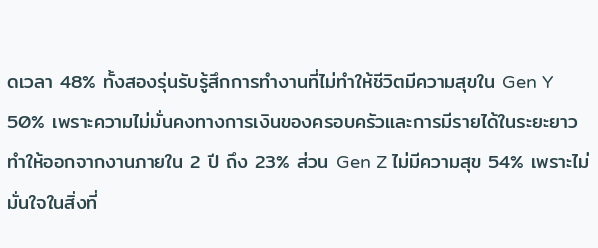ดเวลา 48% ทั้งสองรุ่นรับรู้สึกการทำงานที่ไม่ทำให้ชีวิตมีความสุขใน Gen Y 50% เพราะความไม่มั่นคงทางการเงินของครอบครัวและการมีรายได้ในระยะยาว ทำให้ออกจากงานภายใน 2 ปี ถึง 23% ส่วน Gen Z ไม่มีความสุข 54% เพราะไม่มั่นใจในสิ่งที่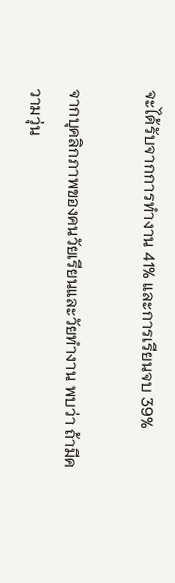จะได้รับจากการทำงาน 41% และการเรียนจบ 39%

จากบุคลิกภาพของคนวัยเรียนและวัยทำงาน พบว่า ถ้ามีความวุ่น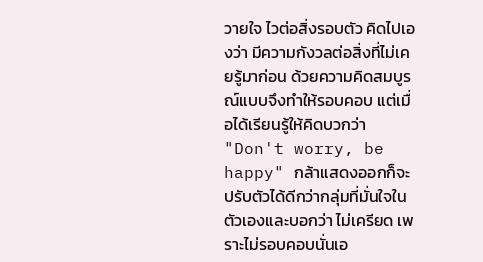วายใจ ไวต่อสิ่งรอบตัว คิดไปเองว่า มีความกังวลต่อสิ่งที่ไม่เคยรู้มาก่อน ด้วยความคิดสมบูรณ์แบบจึงทำให้รอบคอบ แต่เมื่อได้เรียนรู้ให้คิดบวกว่า "Don't worry, be happy" กล้าแสดงออกก็จะปรับตัวได้ดีกว่ากลุ่มที่มั่นใจในตัวเองและบอกว่า ไม่เครียด เพราะไม่รอบคอบนั่นเอ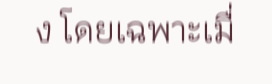ง โดยเฉพาะเมื่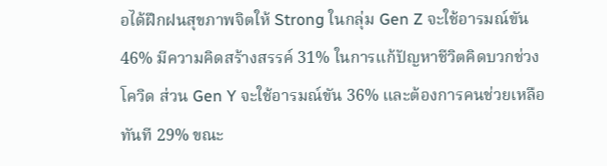อได้ฝึกฝนสุขภาพจิตให้ Strong ในกลุ่ม Gen Z จะใช้อารมณ์ขัน 46% มีความคิดสร้างสรรค์ 31% ในการแก้ปัญหาชีวิตคิดบวกช่วงโควิด ส่วน Gen Y จะใช้อารมณ์ขัน 36% และต้องการคนช่วยเหลือทันที 29% ขณะ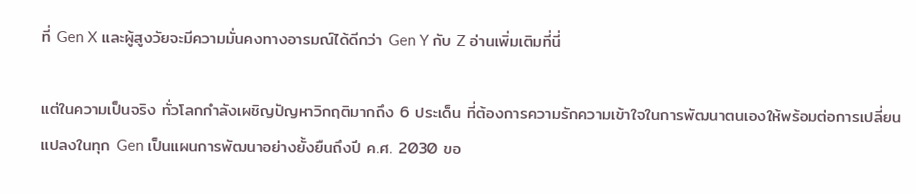ที่ Gen X และผู้สูงวัยจะมีความมั่นคงทางอารมณ์ได้ดีกว่า Gen Y กับ Z อ่านเพิ่มเติมที่นี่

แต่ในความเป็นจริง ทั่วโลกกำลังเผชิญปัญหาวิกฤติมากถึง 6 ประเด็น ที่ต้องการความรักความเข้าใจในการพัฒนาตนเองให้พร้อมต่อการเปลี่ยนแปลงในทุก Gen เป็นแผนการพัฒนาอย่างยั้งยืนถึงปี ค.ศ. 2030 ขอ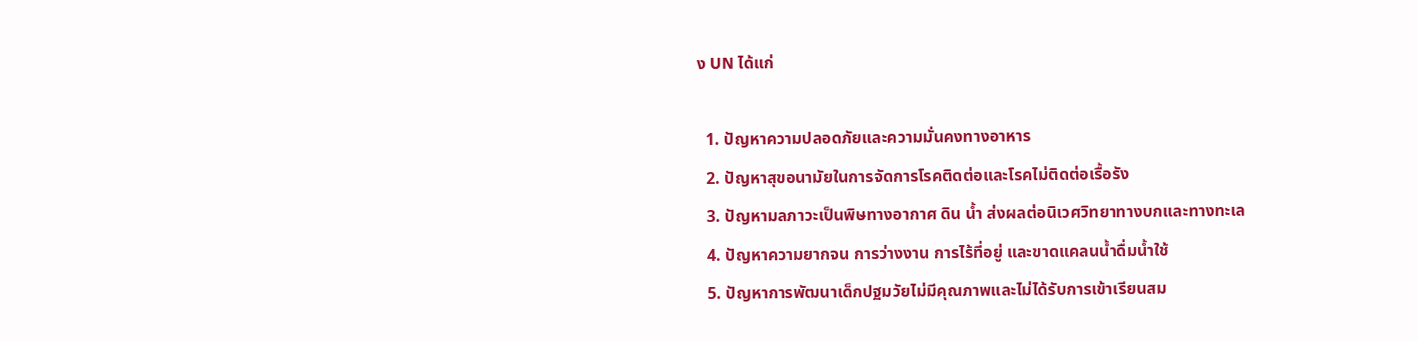ง UN ได้แก่

  1. ปัญหาความปลอดภัยและความมั่นคงทางอาหาร
  2. ปัญหาสุขอนามัยในการจัดการโรคติดต่อและโรคไม่ติดต่อเรื้อรัง
  3. ปัญหามลภาวะเป็นพิษทางอากาศ ดิน น้ำ ส่งผลต่อนิเวศวิทยาทางบกและทางทะเล
  4. ปัญหาความยากจน การว่างงาน การไร้ที่อยู่ และขาดแคลนน้ำดื่มน้ำใช้
  5. ปัญหาการพัฒนาเด็กปฐมวัยไม่มีคุณภาพและไม่ได้รับการเข้าเรียนสม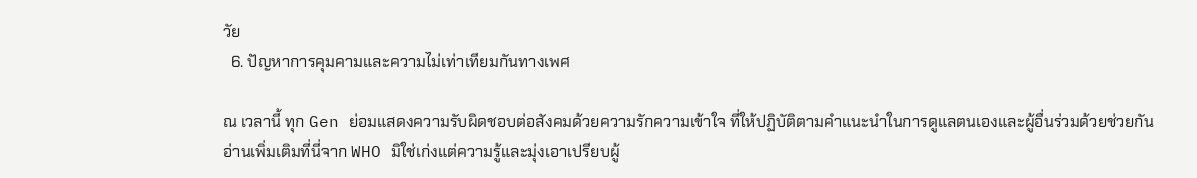วัย
  6. ปัญหาการคุมคามและความไม่เท่าเทียมกันทางเพศ

ณ เวลานี้ ทุก Gen ย่อมแสดงความรับผิดชอบต่อสังคมด้วยความรักความเข้าใจ ที่ให้ปฏิบัติตามคำแนะนำในการดูแลตนเองและผู้อื่นร่วมด้วยช่วยกัน อ่านเพิ่มเติมที่นี่จาก WHO มิใช่เก่งแต่ความรู้และมุ่งเอาเปรียบผู้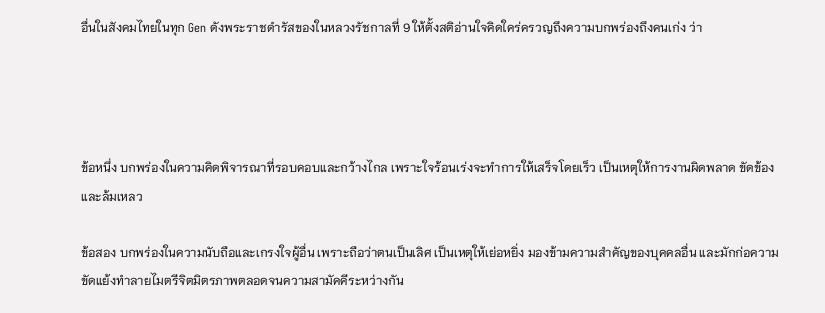อื่นในสังคมไทยในทุก Gen ดังพระราชดำรัสของในหลวงรัชกาลที่ 9 ให้ตั้งสติอ่านใจคิดใคร่ครวญถึงความบกพร่องถึงคนเก่ง ว่า




ข้อหนึ่ง บกพร่องในความคิดพิจารณาที่รอบคอบและกว้างไกล เพราะใจร้อนเร่งจะทำการให้เสร็จโดยเร็ว เป็นเหตุให้การงานผิดพลาด ขัดข้องและล้มเหลว

ข้อสอง บกพร่องในความนับถือและเกรงใจผู้อื่น เพราะถือว่าตนเป็นเลิศ เป็นเหตุให้เย่อหยิ่ง มองข้ามความสำคัญของบุคคลอื่น และมักก่อความขัดแย้งทำลายไมตรีจิตมิตรภาพตลอดจนความสามัคคีระหว่างกัน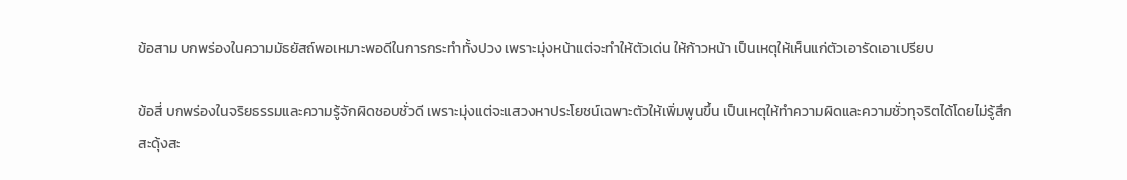ข้อสาม บกพร่องในความมัธยัสถ์พอเหมาะพอดีในการกระทำทั้งปวง เพราะมุ่งหน้าแต่จะทำให้ตัวเด่น ให้ก้าวหน้า เป็นเหตุให้เห็นแก่ตัวเอารัดเอาเปรียบ

ข้อสี่ บกพร่องในจริยธรรมและความรู้จักผิดชอบชั่วดี เพราะมุ่งแต่จะแสวงหาประโยชน์เฉพาะตัวให้เพิ่มพูนขึ้น เป็นเหตุให้ทำความผิดและความชั่วทุจริตได้โดยไม่รู้สึกสะดุ้งสะ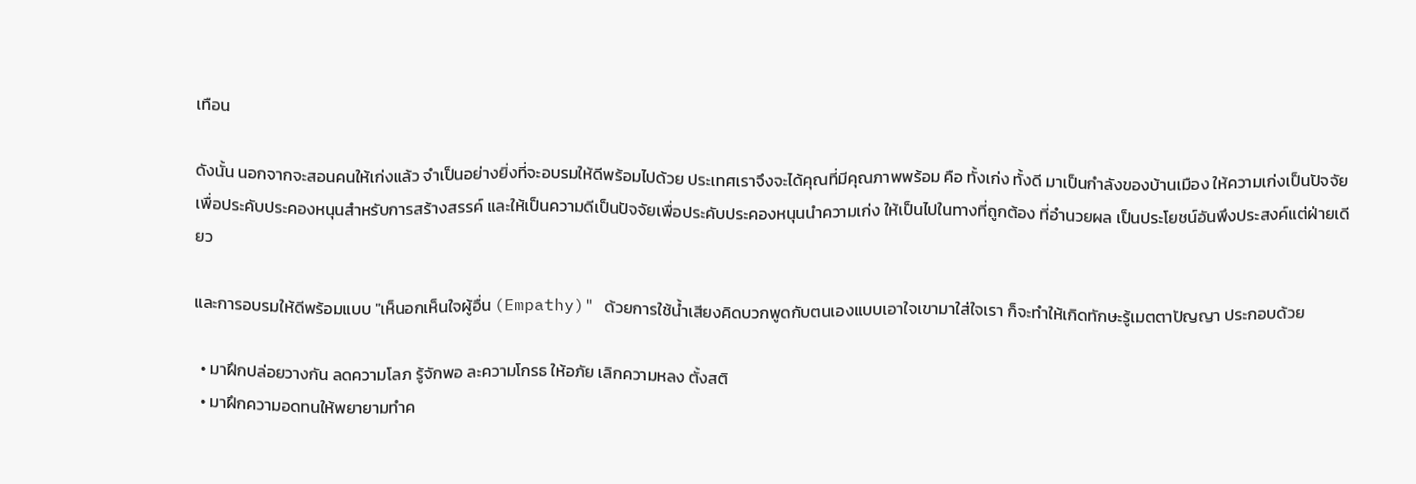เทือน

ดังนั้น นอกจากจะสอนคนให้เก่งแล้ว จำเป็นอย่างยิ่งที่จะอบรมให้ดีพร้อมไปด้วย ประเทศเราจึงจะได้คุณที่มีคุณภาพพร้อม คือ ทั้งเก่ง ทั้งดี มาเป็นกำลังของบ้านเมือง ให้ความเก่งเป็นปัจจัยเพื่อประคับประคองหนุนสำหรับการสร้างสรรค์ และให้เป็นความดีเป็นปัจจัยเพื่อประคับประคองหนุนนำความเก่ง ให้เป็นไปในทางที่ถูกต้อง ที่อำนวยผล เป็นประโยชน์อันพึงประสงค์แต่ฝ่ายเดียว

และการอบรมให้ดีพร้อมแบบ "เห็นอกเห็นใจผู้อื่น (Empathy)" ด้วยการใช้น้ำเสียงคิดบวกพูดกับตนเองแบบเอาใจเขามาใส่ใจเรา ก็จะทำให้เกิดทักษะรู้เมตตาปัญญา ประกอบด้วย

  • มาฝึกปล่อยวางกัน ลดความโลภ รู้จักพอ ละความโกรธ ให้อภัย เลิกความหลง ตั้งสติ
  • มาฝึกความอดทนให้พยายามทำค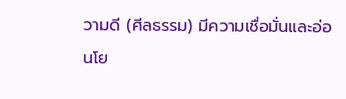วามดี (ศีลธรรม) มีความเชื่อมั่นและอ่อนโย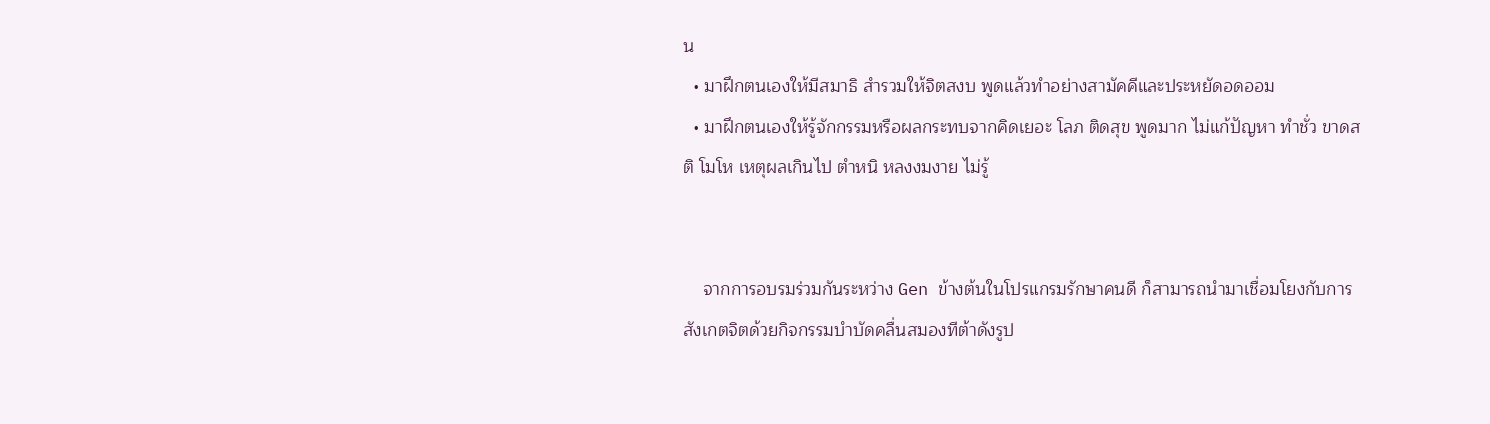น
  • มาฝึกตนเองให้มีสมาธิ สำรวมให้จิตสงบ พูดแล้วทำอย่างสามัคคีและประหยัดอดออม
  • มาฝึกตนเองให้รู้จักกรรมหรือผลกระทบจากคิดเยอะ โลภ ติดสุข พูดมาก ไม่แก้ปัญหา ทำชั่ว ขาดสติ โมโห เหตุผลเกินไป ตำหนิ หลงงมงาย ไม่รู้


    จากการอบรมร่วมกันระหว่าง Gen ข้างต้นในโปรแกรมรักษาคนดี ก็สามารถนำมาเชื่อมโยงกับการสังเกตจิตด้วยกิจกรรมบำบัดคลื่นสมองทีต้าดังรูป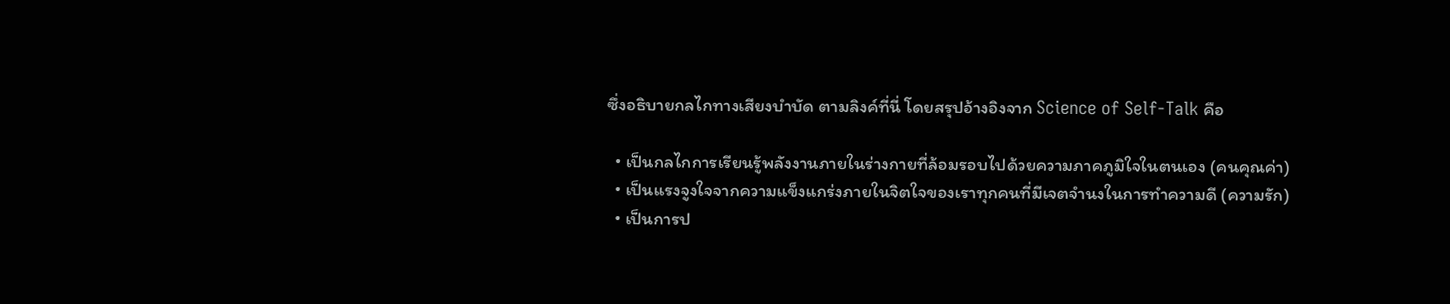ซึ่งอธิบายกลไกทางเสียงบำบัด ตามลิงค์ที่นี่ โดยสรุปอ้างอิงจาก Science of Self-Talk คือ

  • เป็นกลไกการเรียนรู้พลังงานภายในร่างกายที่ล้อมรอบไปด้วยความภาคภูมิใจในตนเอง (คนคุณค่า)
  • เป็นแรงจูงใจจากความแข็งแกร่งภายในจิตใจของเราทุกคนที่มีเจตจำนงในการทำความดี (ความรัก)
  • เป็นการป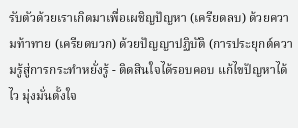รับตัวด้วยเราเกิดมาเพื่อเผชิญปัญหา (เครียดลบ) ด้วยความท้าทาย (เครียดบวก) ด้วยปัญญาปฏิบัติ (การประยุกต์ความรู้สู่การกระทำหยั่งรู้ - ติดสินใจได้รอบคอบ แก้ไขปัญหาได้ไว มุ่งมั่นตั้งใจ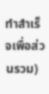ทำสำเร็จเพื่อส่วนรวม)